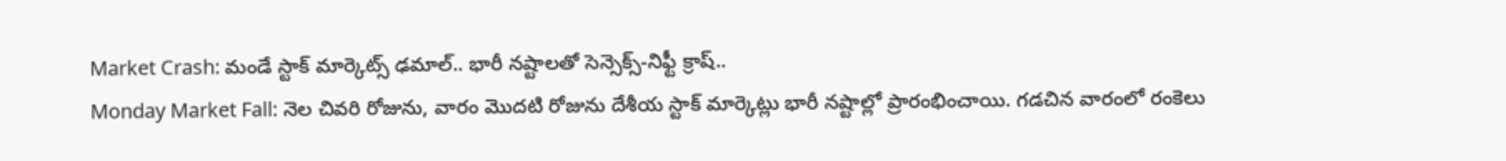Market Crash: మండే స్టాక్ మార్కెట్స్ ఢమాల్.. భారీ నష్టాలతో సెన్సెక్స్-నిఫ్టీ క్రాష్..
Monday Market Fall: నెల చివరి రోజును, వారం మెుదటి రోజును దేశీయ స్టాక్ మార్కెట్లు భారీ నష్టాల్లో ప్రారంభించాయి. గడచిన వారంలో రంకెలు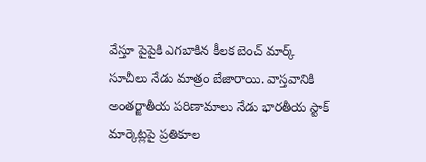వేస్తూ పైపైకి ఎగబాకిన కీలక బెంచ్ మార్క్ సూచీలు నేడు మాత్రం బేజారాయి. వాస్తవానికి అంతర్జాతీయ పరిణామాలు నేడు భారతీయ స్టాక్ మార్కెట్లపై ప్రతికూల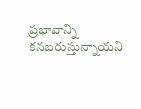ప్రభావాన్ని కనబరుస్తున్నాయని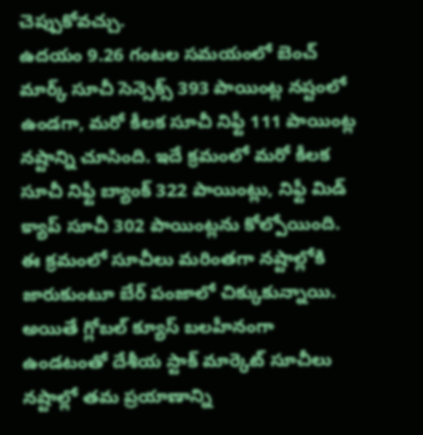చెప్పుకోవచ్చు.
ఉదయం 9.26 గంటల సమయంలో బెంచ్ మార్క్ సూచీ సెన్సెక్స్ 393 పాయింట్ల నష్టంలో ఉండగా, మరో కీలక సూచీ నిఫ్టీ 111 పాయింట్ల నష్టాన్ని చూసింది. ఇదే క్రమంలో మరో కీలక సూచీ నిఫ్టీ బ్యాంక్ 322 పాయింట్లు, నిఫ్టీ మిడ్ క్యాప్ సూచీ 302 పాయింట్లను కోల్పోయింది. ఈ క్రమంలో సూచీలు మరింతగా నష్టాల్లోకి జారుకుంటూ బేర్ పంజాలో చిక్కుకున్నాయి. అయితే గ్లోబల్ క్యూస్ బలహీనంగా ఉండటంతో దేశీయ స్టాక్ మార్కెట్ సూచీలు నష్టాల్లో తమ ప్రయాణాన్ని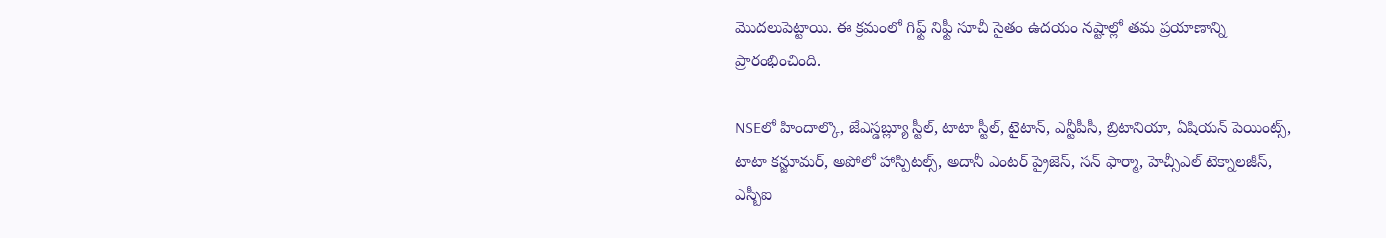మెుదలుపెట్టాయి. ఈ క్రమంలో గిఫ్ట్ నిఫ్టీ సూచీ సైతం ఉదయం నష్టాల్లో తమ ప్రయాణాన్ని ప్రారంభించింది.

NSEలో హిందాల్కొ, జేఎస్డబ్ల్యూ స్టీల్, టాటా స్టీల్, టైటాన్, ఎన్టీపీసీ, బ్రిటానియా, ఏషియన్ పెయింట్స్, టాటా కన్జూమర్, అపోలో హాస్పిటల్స్, అదానీ ఎంటర్ ప్రైజెస్, సన్ ఫార్మా, హెచ్సీఎల్ టెక్నాలజీస్, ఎస్బీఐ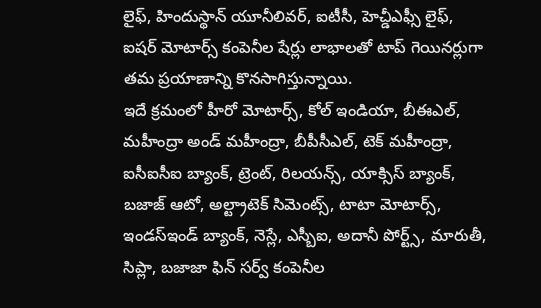లైఫ్, హిందుస్థాన్ యూనీలివర్, ఐటీసీ, హెచ్డీఎఫ్సీ లైఫ్, ఐషర్ మోటార్స్ కంపెనీల షేర్లు లాభాలతో టాప్ గెయినర్లుగా తమ ప్రయాణాన్ని కొనసాగిస్తున్నాయి.
ఇదే క్రమంలో హీరో మోటార్స్, కోల్ ఇండియా, బీఈఎల్, మహీంద్రా అండ్ మహీంద్రా, బీపీసీఎల్, టెక్ మహీంద్రా, ఐసీఐసీఐ బ్యాంక్, ట్రెంట్, రిలయన్స్, యాక్సిస్ బ్యాంక్, బజాజ్ ఆటో, అల్ట్రాటెక్ సిమెంట్స్, టాటా మోటార్స్, ఇండస్ఇండ్ బ్యాంక్, నెస్లే, ఎస్బీఐ, అదానీ పోర్ట్స్, మారుతీ, సిప్లా, బజాజా ఫిన్ సర్వ్ కంపెనీల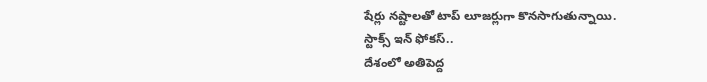షేర్లు నష్టాలతో టాప్ లూజర్లుగా కొనసాగుతున్నాయి.
స్టాక్స్ ఇన్ ఫోకస్..
దేశంలో అతిపెద్ద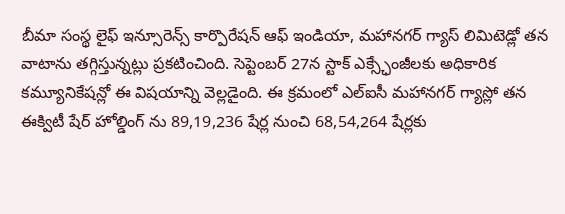బీమా సంస్థ లైఫ్ ఇన్సూరెన్స్ కార్పొరేషన్ ఆఫ్ ఇండియా, మహానగర్ గ్యాస్ లిమిటెడ్లో తన వాటాను తగ్గిస్తున్నట్లు ప్రకటించింది. సెప్టెంబర్ 27న స్టాక్ ఎక్స్ఛేంజీలకు అధికారిక కమ్యూనికేషన్లో ఈ విషయాన్ని వెల్లడైంది. ఈ క్రమంలో ఎల్ఐసీ మహానగర్ గ్యాస్లో తన ఈక్విటీ షేర్ హోల్డింగ్ ను 89,19,236 షేర్ల నుంచి 68,54,264 షేర్లకు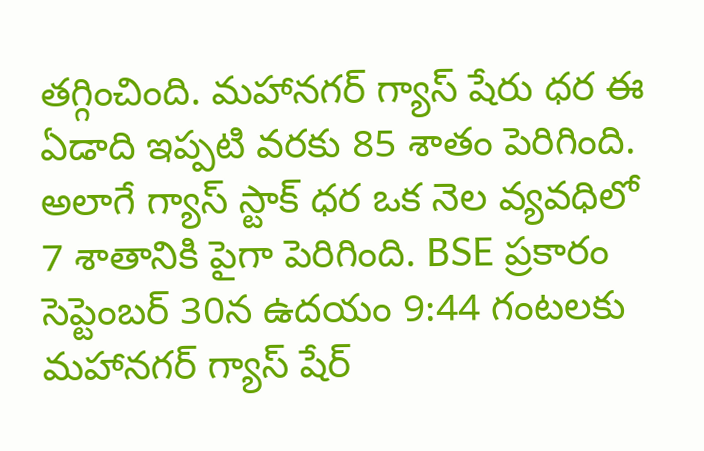తగ్గించింది. మహానగర్ గ్యాస్ షేరు ధర ఈ ఏడాది ఇప్పటి వరకు 85 శాతం పెరిగింది. అలాగే గ్యాస్ స్టాక్ ధర ఒక నెల వ్యవధిలో 7 శాతానికి పైగా పెరిగింది. BSE ప్రకారం సెప్టెంబర్ 30న ఉదయం 9:44 గంటలకు మహానగర్ గ్యాస్ షేర్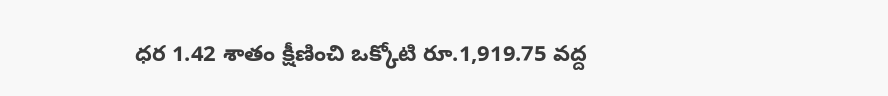ధర 1.42 శాతం క్షీణించి ఒక్కోటి రూ.1,919.75 వద్ద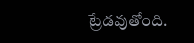ట్రేడవుతోంది.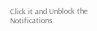Click it and Unblock the Notifications